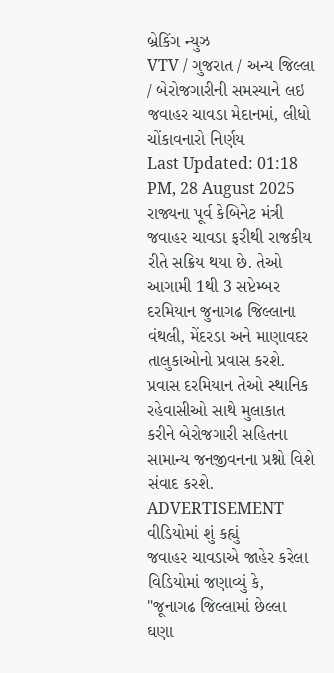બ્રેકિંગ ન્યુઝ
VTV / ગુજરાત / અન્ય જિલ્લા / બેરોજગારીની સમસ્યાને લઇ જવાહર ચાવડા મેદાનમાં, લીધો ચોંકાવનારો નિર્ણય
Last Updated: 01:18 PM, 28 August 2025
રાજ્યના પૂર્વ કેબિનેટ મંત્રી જવાહર ચાવડા ફરીથી રાજકીય રીતે સક્રિય થયા છે. તેઓ આગામી 1થી 3 સપ્ટેમ્બર દરમિયાન જુનાગઢ જિલ્લાના વંથલી, મેંદરડા અને માણાવદર તાલુકાઓનો પ્રવાસ કરશે. પ્રવાસ દરમિયાન તેઓ સ્થાનિક રહેવાસીઓ સાથે મુલાકાત કરીને બેરોજગારી સહિતના સામાન્ય જનજીવનના પ્રશ્નો વિશે સંવાદ કરશે.
ADVERTISEMENT
વીડિયોમાં શું કહ્યું
જવાહર ચાવડાએ જાહેર કરેલા વિડિયોમાં જણાવ્યું કે, "જૂનાગઢ જિલ્લામાં છેલ્લા ઘણા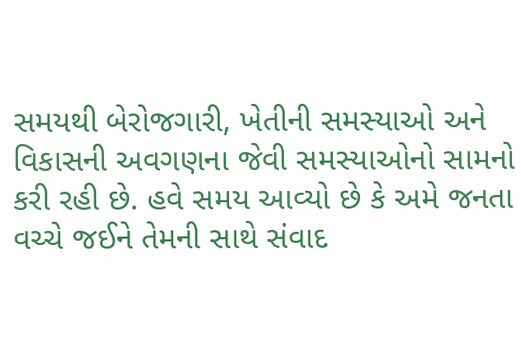સમયથી બેરોજગારી, ખેતીની સમસ્યાઓ અને વિકાસની અવગણના જેવી સમસ્યાઓનો સામનો કરી રહી છે. હવે સમય આવ્યો છે કે અમે જનતા વચ્ચે જઈને તેમની સાથે સંવાદ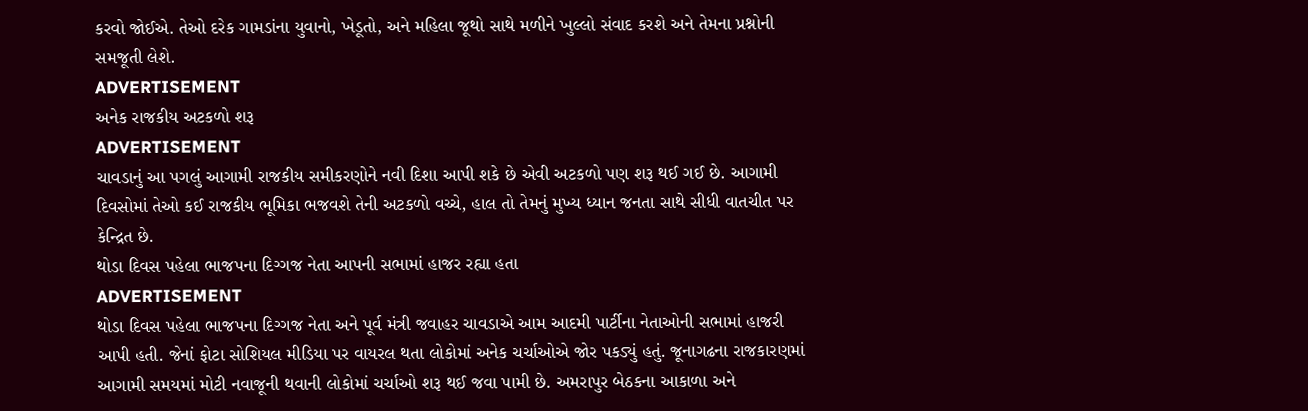કરવો જોઈએ. તેઓ દરેક ગામડાંના યુવાનો, ખેડૂતો, અને મહિલા જૂથો સાથે મળીને ખુલ્લો સંવાદ કરશે અને તેમના પ્રશ્નોની સમજૂતી લેશે.
ADVERTISEMENT
અનેક રાજકીય અટકળો શરૂ
ADVERTISEMENT
ચાવડાનું આ પગલું આગામી રાજકીય સમીકરણોને નવી દિશા આપી શકે છે એવી અટકળો પણ શરૂ થઈ ગઈ છે. આગામી દિવસોમાં તેઓ કઈ રાજકીય ભૂમિકા ભજવશે તેની અટકળો વચ્ચે, હાલ તો તેમનું મુખ્ય ધ્યાન જનતા સાથે સીધી વાતચીત પર કેન્દ્રિત છે.
થોડા દિવસ પહેલા ભાજપના દિગ્ગજ નેતા આપની સભામાં હાજર રહ્યા હતા
ADVERTISEMENT
થોડા દિવસ પહેલા ભાજપના દિગ્ગજ નેતા અને પૂર્વ મંત્રી જવાહર ચાવડાએ આમ આદમી પાર્ટીના નેતાઓની સભામાં હાજરી આપી હતી. જેનાં ફોટા સોશિયલ મીડિયા પર વાયરલ થતા લોકોમાં અનેક ચર્ચાઓએ જોર પકડ્યું હતું. જૂનાગઢના રાજકારણમાં આગામી સમયમાં મોટી નવાજૂની થવાની લોકોમાં ચર્ચાઓ શરૂ થઈ જવા પામી છે. અમરાપુર બેઠકના આકાળા અને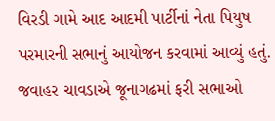વિરડી ગામે આદ આદમી પાર્ટીનાં નેતા પિયુષ પરમારની સભાનું આયોજન કરવામાં આવ્યું હતું.
જવાહર ચાવડાએ જૂનાગઢમાં ફરી સભાઓ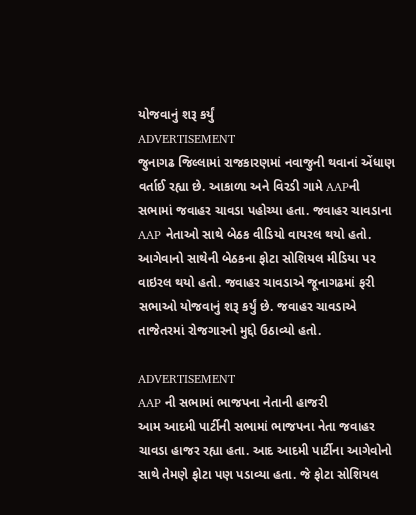યોજવાનું શરૂ કર્યું
ADVERTISEMENT
જુનાગઢ જિલ્લામાં રાજકારણમાં નવાજુની થવાનાં એંધાણ વર્તાઈ રહ્યા છે. આકાળા અને વિરડી ગામે AAPની સભામાં જવાહર ચાવડા પહોચ્યા હતા. જવાહર ચાવડાના AAP નેતાઓ સાથે બેઠક વીડિયો વાયરલ થયો હતો. આગેવાનો સાથેની બેઠકના ફોટા સોશિયલ મીડિયા પર વાઇરલ થયો હતો. જવાહર ચાવડાએ જૂનાગઢમાં ફરી સભાઓ યોજવાનું શરૂ કર્યું છે. જવાહર ચાવડાએ તાજેતરમાં રોજગારનો મુદ્દો ઉઠાવ્યો હતો.

ADVERTISEMENT
AAP ની સભામાં ભાજપના નેતાની હાજરી
આમ આદમી પાર્ટીની સભામાં ભાજપના નેતા જવાહર ચાવડા હાજર રહ્યા હતા. આદ આદમી પાર્ટીના આગેવોનો સાથે તેમણે ફોટા પણ પડાવ્યા હતા. જે ફોટા સોશિયલ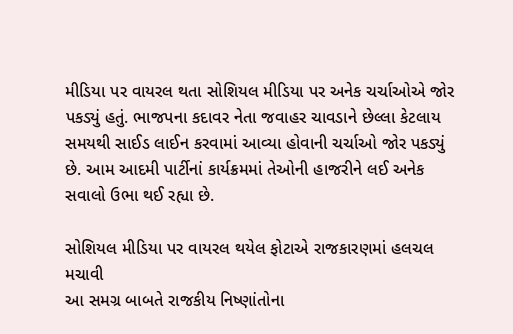મીડિયા પર વાયરલ થતા સોશિયલ મીડિયા પર અનેક ચર્ચાઓએ જોર પકડ્યું હતું. ભાજપના કદાવર નેતા જવાહર ચાવડાને છેલ્લા કેટલાય સમયથી સાઈડ લાઈન કરવામાં આવ્યા હોવાની ચર્ચાઓ જોર પકડ્યું છે. આમ આદમી પાર્ટીનાં કાર્યક્રમમાં તેઓની હાજરીને લઈ અનેક સવાલો ઉભા થઈ રહ્યા છે.

સોશિયલ મીડિયા પર વાયરલ થયેલ ફોટાએ રાજકારણમાં હલચલ મચાવી
આ સમગ્ર બાબતે રાજકીય નિષ્ણાંતોના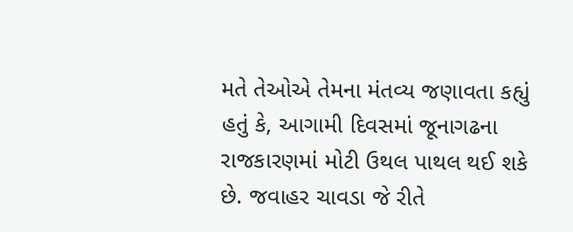મતે તેઓએ તેમના મંતવ્ય જણાવતા કહ્યું હતું કે, આગામી દિવસમાં જૂનાગઢના રાજકારણમાં મોટી ઉથલ પાથલ થઈ શકે છે. જવાહર ચાવડા જે રીતે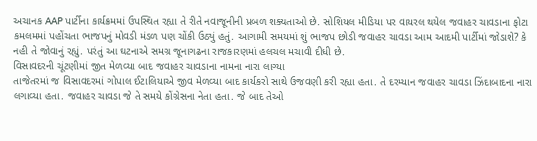અચાનક AAP પાર્ટીના કાર્યક્રમમાં ઉપસ્થિત રહ્યા તે રીતે નવાજૂનીની પ્રબળ શક્યતાઓ છે. સોશિયલ મીડિયા પર વાયરલ થયેલ જવાહર ચાવડાના ફોટા કમલમમાં પહોંચતા ભાજપનું મોવડી મંડળ પણ ચોંકી ઉઠ્યું હતું. આગામી સમયમાં શું ભાજપ છોડી જવાહર ચાવડા આમ આદમી પાર્ટીમાં જોડાશે? કે નહી તે જોવાનું રહ્યું. પરંતું આ ઘટનાએ સમગ્ર જૂનાગઢના રાજકારણમાં હલચલ મચાવી દીધી છે.
વિસાવદરની ચૂંટણીમાં જીત મેળવ્યા બાદ જવાહર ચાવડાના નામના નારા લાગ્યા
તાજેતરમાં જ વિસાવદરમાં ગોપાલ ઈટાલિયાએ જીવ મેળવ્યા બાદ કાર્યકરો સાથે ઉજવણી કરી રહ્યા હતા. તે દરમ્યાન જવાહર ચાવડા ઝિંદાબાદના નારા લગાવ્યા હતા. જવાહર ચાવડા જે તે સમયે કોંગ્રેસના નેતા હતા. જે બાદ તેઓ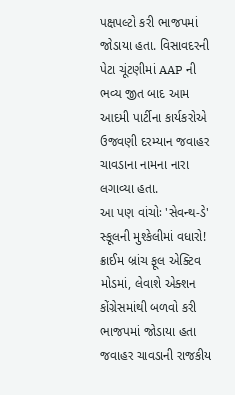પક્ષપલ્ટો કરી ભાજપમાં જોડાયા હતા. વિસાવદરની પેટા ચૂંટણીમાં AAP ની ભવ્ય જીત બાદ આમ આદમી પાર્ટીના કાર્યકરોએ ઉજવણી દરમ્યાન જવાહર ચાવડાના નામના નારા લગાવ્યા હતા.
આ પણ વાંચોઃ 'સેવન્થ-ડે' સ્કૂલની મુશ્કેલીમાં વધારો! ક્રાઈમ બ્રાંચ ફૂલ એક્ટિવ મોડમાં, લેવાશે એક્શન
કોંગ્રેસમાંથી બળવો કરી ભાજપમાં જોડાયા હતા
જવાહર ચાવડાની રાજકીય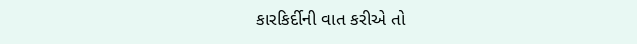કારકિર્દીની વાત કરીએ તો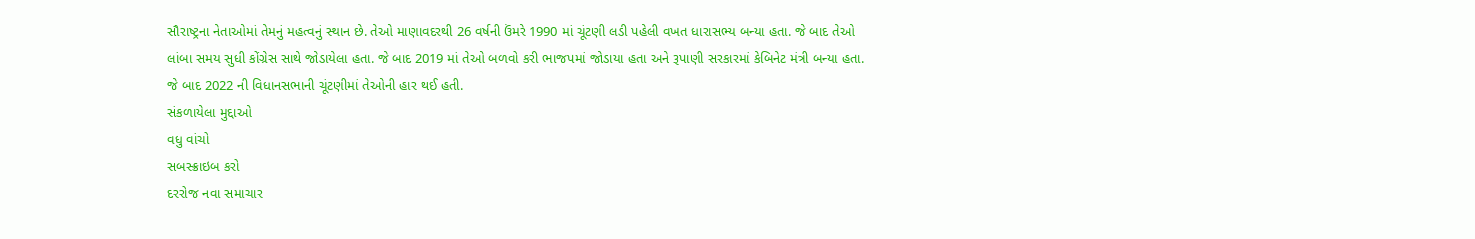સૌરાષ્ટ્રના નેતાઓમાં તેમનું મહત્વનું સ્થાન છે. તેઓ માણાવદરથી 26 વર્ષની ઉંમરે 1990 માં ચૂંટણી લડી પહેલી વખત ધારાસભ્ય બન્યા હતા. જે બાદ તેઓ લાંબા સમય સુધી કોંગ્રેસ સાથે જોડાયેલા હતા. જે બાદ 2019 માં તેઓ બળવો કરી ભાજપમાં જોડાયા હતા અને રૂપાણી સરકારમાં કેબિનેટ મંત્રી બન્યા હતા. જે બાદ 2022 ની વિધાનસભાની ચૂંટણીમાં તેઓની હાર થઈ હતી.
સંકળાયેલા મુદ્દાઓ
વધુ વાંચો
સબસ્ક્રાઇબ કરો
દરરોજ નવા સમાચાર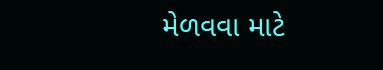મેળવવા માટે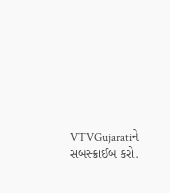VTVGujaratiને સબસ્ક્રાઈબ કરો.